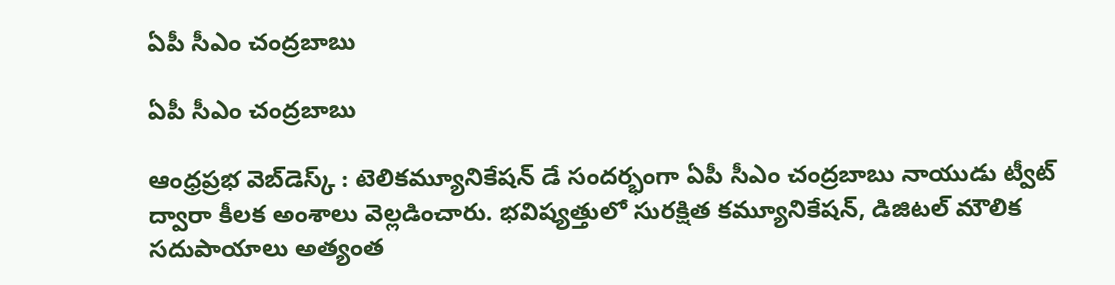ఏపీ సీఎం చంద్ర‌బాబు

ఏపీ సీఎం చంద్ర‌బాబు

ఆంధ్ర‌ప్ర‌భ వెబ్‌డెస్క్ : టెలికమ్యూనికేషన్ డే సందర్భంగా ఏపీ సీఎం చంద్ర‌బాబు నాయుడు ట్వీట్ ద్వారా కీలక అంశాలు వెల్లడించారు. భవిష్యత్తులో సురక్షిత కమ్యూనికేషన్, డిజిటల్ మౌలిక సదుపాయాలు అత్యంత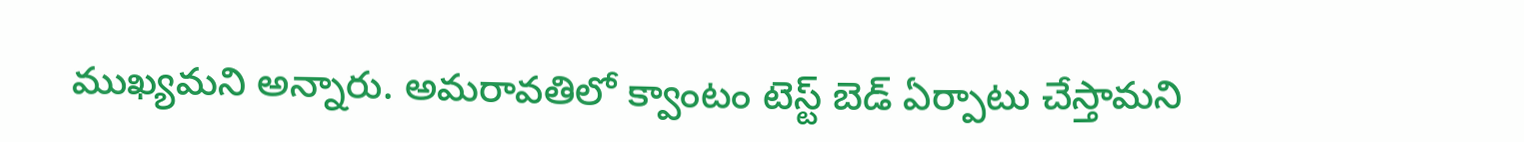ముఖ్యమని అన్నారు. అమరావతిలో క్వాంటం టెస్ట్ బెడ్ ఏర్పాటు చేస్తామని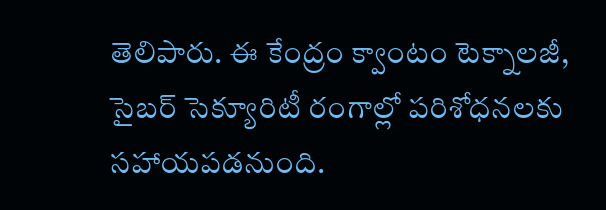తెలిపారు. ఈ కేంద్రం క్వాంటం టెక్నాలజీ, సైబర్ సెక్యూరిటీ రంగాల్లో పరిశోధనలకు సహాయపడనుంది.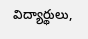విద్యార్థులు,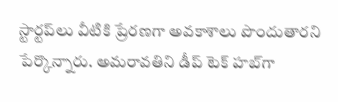స్టార్టప్‌లు వీటికి ప్రేరణగా అవకాశాలు పొందుతారని పేర్కొన్నారు. అమరావతిని డీప్ టెక్ హబ్‌గా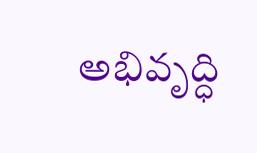అభివృద్ధి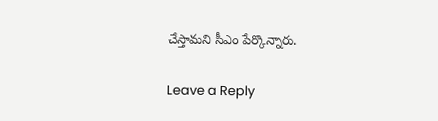చేస్తామని సీఎం పేర్కొన్నారు.

Leave a Reply